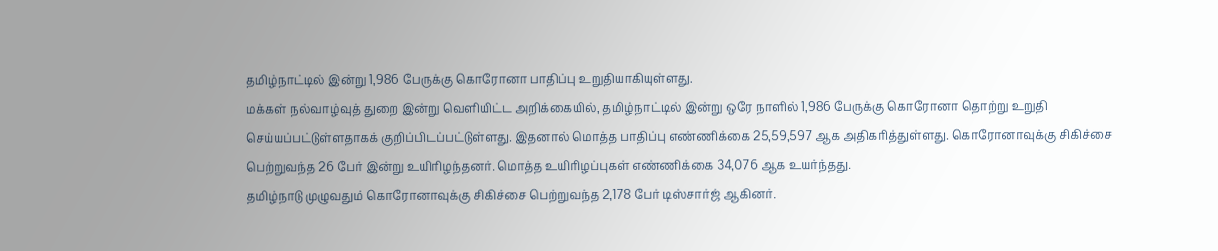தமிழ்நாட்டில் இன்று 1,986 பேருக்கு கொரோனா பாதிப்பு உறுதியாகியுள்ளது.
மக்கள் நல்வாழ்வுத் துறை இன்று வெளியிட்ட அறிக்கையில், தமிழ்நாட்டில் இன்று ஒரே நாளில் 1,986 பேருக்கு கொரோனா தொற்று உறுதி செய்யப்பட்டுள்ளதாகக் குறிப்பிடப்பட்டுள்ளது. இதனால் மொத்த பாதிப்பு எண்ணிக்கை 25,59,597 ஆக அதிகரித்துள்ளது. கொரோனாவுக்கு சிகிச்சை பெற்றுவந்த 26 பேர் இன்று உயிரிழந்தனர். மொத்த உயிரிழப்புகள் எண்ணிக்கை 34,076 ஆக உயர்ந்தது.
தமிழ்நாடு முழுவதும் கொரோனாவுக்கு சிகிச்சை பெற்றுவந்த 2,178 பேர் டிஸ்சார்ஜ் ஆகினர்.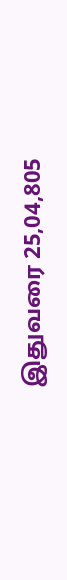இதுவரை 25,04,805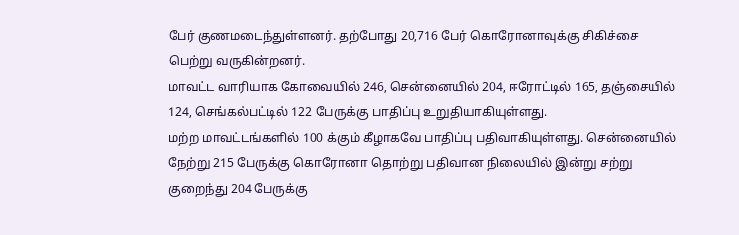பேர் குணமடைந்துள்ளனர். தற்போது 20,716 பேர் கொரோனாவுக்கு சிகிச்சை பெற்று வருகின்றனர்.
மாவட்ட வாரியாக கோவையில் 246, சென்னையில் 204, ஈரோட்டில் 165, தஞ்சையில் 124, செங்கல்பட்டில் 122 பேருக்கு பாதிப்பு உறுதியாகியுள்ளது.
மற்ற மாவட்டங்களில் 100 க்கும் கீழாகவே பாதிப்பு பதிவாகியுள்ளது. சென்னையில் நேற்று 215 பேருக்கு கொரோனா தொற்று பதிவான நிலையில் இன்று சற்று குறைந்து 204 பேருக்கு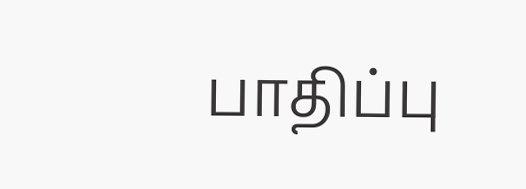பாதிப்பு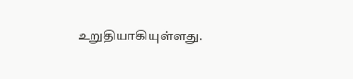உறுதியாகியுள்ளது.